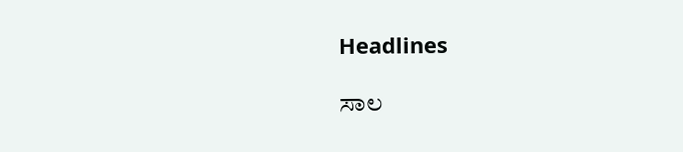Headlines

ಸಾಲ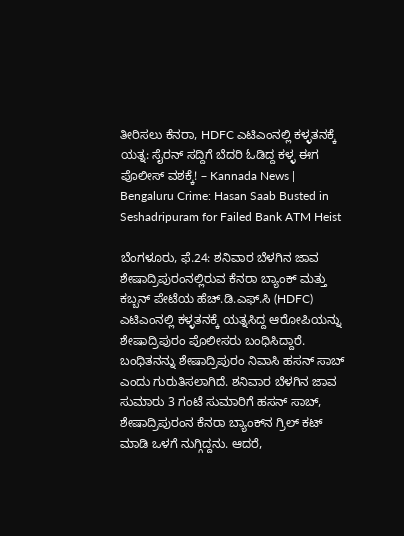ತೀರಿಸಲು ಕೆನರಾ, HDFC ಎಟಿಎಂನಲ್ಲಿ ಕಳ್ಳತನಕ್ಕೆ ಯತ್ನ: ಸೈರನ್ ಸದ್ದಿಗೆ ಬೆದರಿ ಓಡಿದ್ದ ಕಳ್ಳ ಈಗ ಪೊಲೀಸ್ ವಶಕ್ಕೆ! – Kannada News | Bengaluru Crime: Hasan Saab Busted in Seshadripuram for Failed Bank ATM Heist

ಬೆಂಗಳೂರು, ಫೆ.24: ಶನಿವಾರ ಬೆಳಗಿನ ಜಾವ ಶೇಷಾದ್ರಿಪುರಂನಲ್ಲಿರುವ ಕೆನರಾ ಬ್ಯಾಂಕ್ ಮತ್ತು ಕಬ್ಬನ್ ಪೇಟೆಯ ಹೆಚ್.ಡಿ.ಎಫ್.ಸಿ (HDFC) ಎಟಿಎಂನಲ್ಲಿ ಕಳ್ಳತನಕ್ಕೆ ಯತ್ನಸಿದ್ದ ಆರೋಪಿಯನ್ನು ಶೇಷಾದ್ರಿಪುರಂ ಪೊಲೀಸರು ಬಂಧಿಸಿದ್ದಾರೆ. ಬಂಧಿತನನ್ನು ಶೇಷಾದ್ರಿಪುರಂ ನಿವಾಸಿ ಹಸನ್ ಸಾಬ್ ಎಂದು ಗುರುತಿಸಲಾಗಿದೆ. ಶನಿವಾರ ಬೆಳಗಿನ ಜಾವ ಸುಮಾರು 3 ಗಂಟೆ ಸುಮಾರಿಗೆ ಹಸನ್ ಸಾಬ್, ಶೇಷಾದ್ರಿಪುರಂನ ಕೆನರಾ ಬ್ಯಾಂಕ್‌ನ ಗ್ರಿಲ್ ಕಟ್ ಮಾಡಿ ಒಳಗೆ ನುಗ್ಗಿದ್ದನು. ಆದರೆ,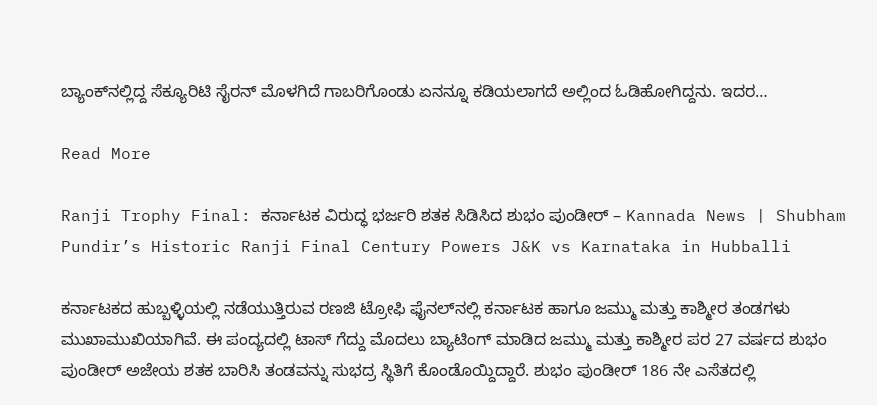ಬ್ಯಾಂಕ್‌ನಲ್ಲಿದ್ದ ಸೆಕ್ಯೂರಿಟಿ ಸೈರನ್ ಮೊಳಗಿದೆ ಗಾಬರಿಗೊಂಡು ಏನನ್ನೂ ಕಡಿಯಲಾಗದೆ ಅಲ್ಲಿಂದ ಓಡಿಹೋಗಿದ್ದನು. ಇದರ…

Read More

Ranji Trophy Final: ಕರ್ನಾಟಕ ವಿರುದ್ಧ ಭರ್ಜರಿ ಶತಕ ಸಿಡಿಸಿದ ಶುಭಂ ಪುಂಡೀರ್ – Kannada News | Shubham Pundir’s Historic Ranji Final Century Powers J&K vs Karnataka in Hubballi

ಕರ್ನಾಟಕದ ಹುಬ್ಬಳ್ಳಿಯಲ್ಲಿ ನಡೆಯುತ್ತಿರುವ ರಣಜಿ ಟ್ರೋಫಿ ಫೈನಲ್‌ನಲ್ಲಿ ಕರ್ನಾಟಕ ಹಾಗೂ ಜಮ್ಮು ಮತ್ತು ಕಾಶ್ಮೀರ ತಂಡಗಳು ಮುಖಾಮುಖಿಯಾಗಿವೆ. ಈ ಪಂದ್ಯದಲ್ಲಿ ಟಾಸ್ ಗೆದ್ದು ಮೊದಲು ಬ್ಯಾಟಿಂಗ್ ಮಾಡಿದ ಜಮ್ಮು ಮತ್ತು ಕಾಶ್ಮೀರ ಪರ 27 ವರ್ಷದ ಶುಭಂ ಪುಂಡೀರ್ ಅಜೇಯ ಶತಕ ಬಾರಿಸಿ ತಂಡವನ್ನು ಸುಭದ್ರ ಸ್ಥಿತಿಗೆ ಕೊಂಡೊಯ್ದಿದ್ದಾರೆ. ಶುಭಂ ಪುಂಡೀರ್ 186 ನೇ ಎಸೆತದಲ್ಲಿ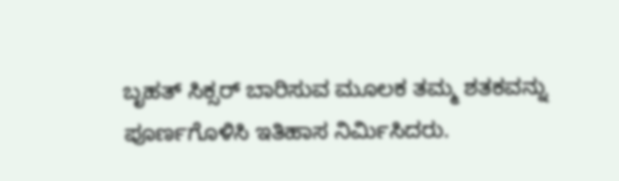ಬೃಹತ್ ಸಿಕ್ಸರ್‌ ಬಾರಿಸುವ ಮೂಲಕ ತಮ್ಮ ಶತಕವನ್ನು ಪೂರ್ಣಗೊಳಿಸಿ ಇತಿಹಾಸ ನಿರ್ಮಿಸಿದರು.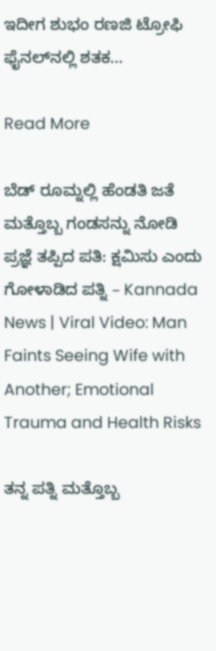ಇದೀಗ ಶುಭಂ ರಣಜಿ ಟ್ರೋಫಿ ಫೈನಲ್‌ನಲ್ಲಿ ಶತಕ…

Read More

ಬೆಡ್ ರೂಮ್ನಲ್ಲಿ ಹೆಂಡತಿ ಜತೆ ಮತ್ತೊಬ್ಬ ಗಂಡಸನ್ನು ನೋಡಿ ಪ್ರಜ್ಞೆ ತಪ್ಪಿದ ಪತಿ: ಕ್ಷಮಿಸು ಎಂದು ಗೋಳಾಡಿದ ಪತ್ನಿ – Kannada News | Viral Video: Man Faints Seeing Wife with Another; Emotional Trauma and Health Risks

ತನ್ನ ಪತ್ನಿ ಮತ್ತೊಬ್ಬ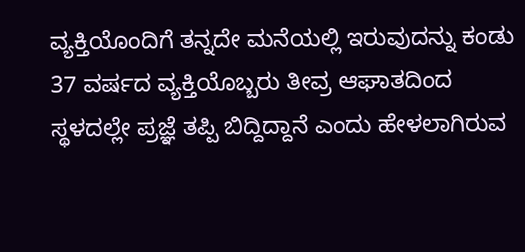ವ್ಯಕ್ತಿಯೊಂದಿಗೆ ತನ್ನದೇ ಮನೆಯಲ್ಲಿ ಇರುವುದನ್ನು ಕಂಡು 37 ವರ್ಷದ ವ್ಯಕ್ತಿಯೊಬ್ಬರು ತೀವ್ರ ಆಘಾತದಿಂದ ಸ್ಥಳದಲ್ಲೇ ಪ್ರಜ್ಞೆ ತಪ್ಪಿ ಬಿದ್ದಿದ್ದಾನೆ ಎಂದು ಹೇಳಲಾಗಿರುವ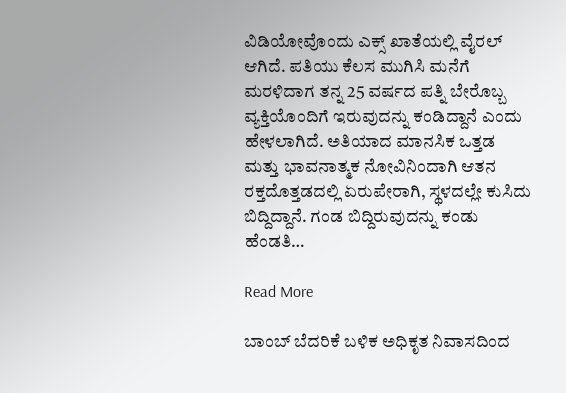ವಿಡಿಯೋವೊಂದು ಎಕ್ಸ್ ಖಾತೆಯಲ್ಲಿ ವೈರಲ್ ಆಗಿದೆ. ಪತಿಯು ಕೆಲಸ ಮುಗಿಸಿ ಮನೆಗೆ ಮರಳಿದಾಗ ತನ್ನ 25 ವರ್ಷದ ಪತ್ನಿ ಬೇರೊಬ್ಬ ವ್ಯಕ್ತಿಯೊಂದಿಗೆ ಇರುವುದನ್ನು ಕಂಡಿದ್ದಾನೆ ಎಂದು ಹೇಳಲಾಗಿದೆ. ಅತಿಯಾದ ಮಾನಸಿಕ ಒತ್ತಡ ಮತ್ತು ಭಾವನಾತ್ಮಕ ನೋವಿನಿಂದಾಗಿ ಆತನ ರಕ್ತದೊತ್ತಡದಲ್ಲಿ ಏರುಪೇರಾಗಿ, ಸ್ಥಳದಲ್ಲೇ ಕುಸಿದು ಬಿದ್ದಿದ್ದಾನೆ. ಗಂಡ ಬಿದ್ದಿರುವುದನ್ನು ಕಂಡು ಹೆಂಡತಿ…

Read More

ಬಾಂಬ್ ಬೆದರಿಕೆ ಬಳಿಕ ಅಧಿಕೃತ ನಿವಾಸದಿಂದ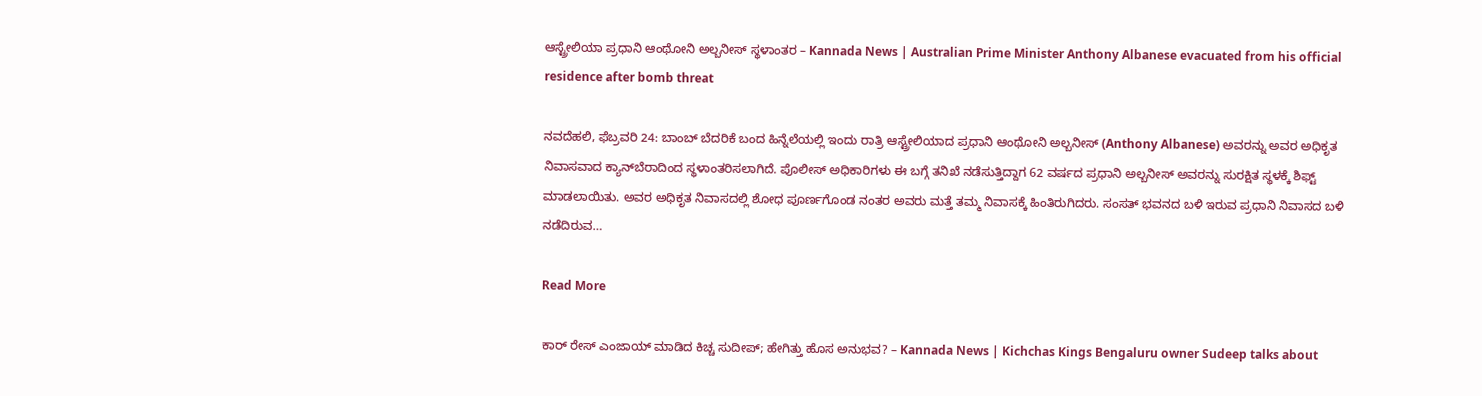ಆಸ್ಟ್ರೇಲಿಯಾ ಪ್ರಧಾನಿ ಆಂಥೋನಿ ಅಲ್ಬನೀಸ್ ಸ್ಥಳಾಂತರ – Kannada News | Australian Prime Minister Anthony Albanese evacuated from his official residence after bomb threat

ನವದೆಹಲಿ, ಫೆಬ್ರವರಿ 24: ಬಾಂಬ್ ಬೆದರಿಕೆ ಬಂದ ಹಿನ್ನೆಲೆಯಲ್ಲಿ ಇಂದು ರಾತ್ರಿ ಆಸ್ಟ್ರೇಲಿಯಾದ ಪ್ರಧಾನಿ ಆಂಥೋನಿ ಅಲ್ಬನೀಸ್ (Anthony Albanese) ಅವರನ್ನು ಅವರ ಅಧಿಕೃತ ನಿವಾಸವಾದ ಕ್ಯಾನ್‌ಬೆರಾದಿಂದ ಸ್ಥಳಾಂತರಿಸಲಾಗಿದೆ. ಪೊಲೀಸ್ ಅಧಿಕಾರಿಗಳು ಈ ಬಗ್ಗೆ ತನಿಖೆ ನಡೆಸುತ್ತಿದ್ದಾಗ 62 ವರ್ಷದ ಪ್ರಧಾನಿ ಅಲ್ಬನೀಸ್ ಅವರನ್ನು ಸುರಕ್ಷಿತ ಸ್ಥಳಕ್ಕೆ ಶಿಫ್ಟ್ ಮಾಡಲಾಯಿತು. ಅವರ ಅಧಿಕೃತ ನಿವಾಸದಲ್ಲಿ ಶೋಧ ಪೂರ್ಣಗೊಂಡ ನಂತರ ಅವರು ಮತ್ತೆ ತಮ್ಮ ನಿವಾಸಕ್ಕೆ ಹಿಂತಿರುಗಿದರು. ಸಂಸತ್ ಭವನದ ಬಳಿ ಇರುವ ಪ್ರಧಾನಿ ನಿವಾಸದ ಬಳಿ ನಡೆದಿರುವ…

Read More

ಕಾರ್ ರೇಸ್ ಎಂಜಾಯ್ ಮಾಡಿದ ಕಿಚ್ಚ ಸುದೀಪ್; ಹೇಗಿತ್ತು ಹೊಸ ಅನುಭವ? – Kannada News | Kichchas Kings Bengaluru owner Sudeep talks about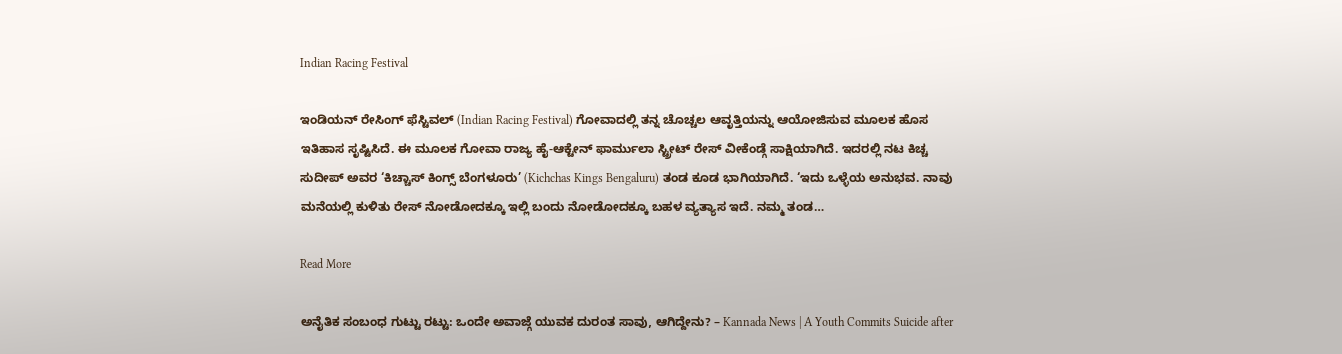Indian Racing Festival

ಇಂಡಿಯನ್ ರೇಸಿಂಗ್ ಫೆಸ್ಟಿವಲ್ (Indian Racing Festival) ಗೋವಾದಲ್ಲಿ ತನ್ನ ಚೊಚ್ಚಲ ಆವೃತ್ತಿಯನ್ನು ಆಯೋಜಿಸುವ ಮೂಲಕ ಹೊಸ ಇತಿಹಾಸ ಸೃಷ್ಟಿಸಿದೆ. ಈ ಮೂಲಕ ಗೋವಾ ರಾಜ್ಯ ಹೈ-ಆಕ್ಟೇನ್ ಫಾರ್ಮುಲಾ ಸ್ಟ್ರೀಟ್ ರೇಸ್ ವೀಕೆಂಡ್ಗೆ ಸಾಕ್ಷಿಯಾಗಿದೆ. ಇದರಲ್ಲಿ ನಟ ಕಿಚ್ಚ ಸುದೀಪ್ ಅವರ ‘ಕಿಚ್ಚಾಸ್ ಕಿಂಗ್ಸ್ ಬೆಂಗಳೂರು’ (Kichchas Kings Bengaluru) ತಂಡ ಕೂಡ ಭಾಗಿಯಾಗಿದೆ. ‘ಇದು ಒಳ್ಳೆಯ ಅನುಭವ. ನಾವು ಮನೆಯಲ್ಲಿ ಕುಳಿತು ರೇಸ್ ನೋಡೋದಕ್ಕೂ ಇಲ್ಲಿ ಬಂದು ನೋಡೋದಕ್ಕೂ ಬಹಳ ವ್ಯತ್ಯಾಸ ಇದೆ. ನಮ್ಮ ತಂಡ…

Read More

ಅನೈತಿಕ ಸಂಬಂಧ ಗುಟ್ಟು ರಟ್ಟು: ಒಂದೇ ಅವಾಜ್ಗೆ ಯುವಕ ದುರಂತ ಸಾವು, ಆಗಿದ್ದೇನು? – Kannada News | A Youth Commits Suicide after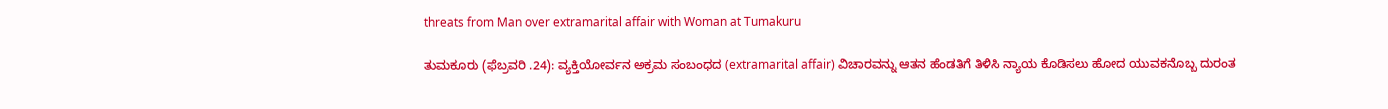threats from Man over extramarital affair with Woman at Tumakuru

ತುಮಕೂರು (ಫೆಬ್ರವರಿ .24): ವ್ಯಕ್ತಿಯೋರ್ವನ ಅಕ್ರಮ ಸಂಬಂಧದ (extramarital affair) ವಿಚಾರವನ್ನು ಆತನ ಹೆಂಡತಿಗೆ ತಿಳಿಸಿ ನ್ಯಾಯ ಕೊಡಿಸಲು ಹೋದ ಯುವಕನೊಬ್ಬ ದುರಂತ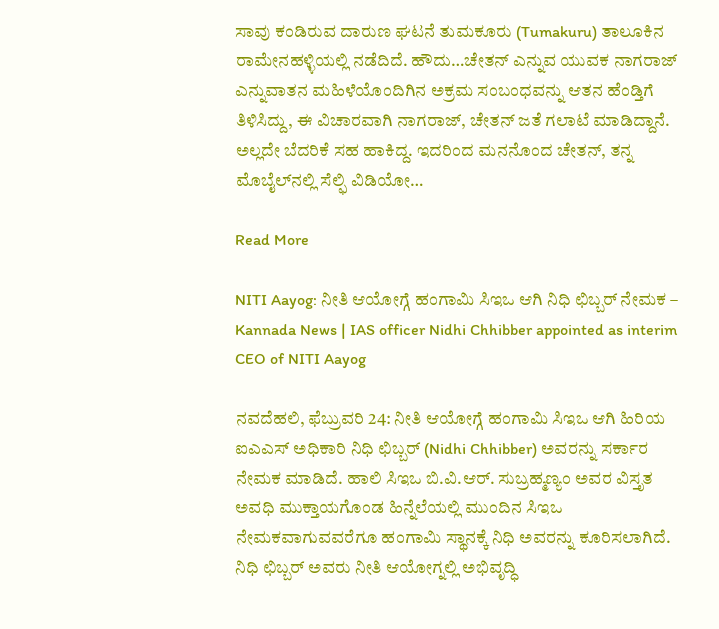ಸಾವು ಕಂಡಿರುವ ದಾರುಣ ಘಟನೆ ತುಮಕೂರು (Tumakuru) ತಾಲೂಕಿನ ರಾಮೇನಹಳ್ಳಿಯಲ್ಲಿ ನಡೆದಿದೆ. ಹೌದು…ಚೇತನ್ ಎನ್ನುವ ಯುವಕ ನಾಗರಾಜ್ ಎನ್ನುವಾತನ ಮಹಿಳೆಯೊಂದಿಗಿನ ಅಕ್ರಮ ಸಂಬಂಧವನ್ನು ಆತನ ಹೆಂಡ್ತಿಗೆ ತಿಳಿಸಿದ್ದು, ಈ ವಿಚಾರವಾಗಿ ನಾಗರಾಜ್, ಚೇತನ್ ಜತೆ ಗಲಾಟೆ ಮಾಡಿದ್ದಾನೆ. ಅಲ್ಲದೇ ಬೆದರಿಕೆ ಸಹ ಹಾಕಿದ್ದ. ಇದರಿಂದ ಮನನೊಂದ ಚೇತನ್, ತನ್ನ ಮೊಬೈಲ್‌ನಲ್ಲಿ ಸೆಲ್ಫಿ ವಿಡಿಯೋ…

Read More

NITI Aayog: ನೀತಿ ಆಯೋಗ್ಗೆ ಹಂಗಾಮಿ ಸಿಇಒ ಆಗಿ ನಿಧಿ ಛಿಬ್ಬರ್ ನೇಮಕ – Kannada News | IAS officer Nidhi Chhibber appointed as interim CEO of NITI Aayog

ನವದೆಹಲಿ, ಫೆಬ್ರುವರಿ 24: ನೀತಿ ಆಯೋಗ್ಗೆ ಹಂಗಾಮಿ ಸಿಇಒ ಆಗಿ ಹಿರಿಯ ಐಎಎಸ್ ಅಧಿಕಾರಿ ನಿಧಿ ಛಿಬ್ಬರ್ (Nidhi Chhibber) ಅವರನ್ನು ಸರ್ಕಾರ ನೇಮಕ ಮಾಡಿದೆ. ಹಾಲಿ ಸಿಇಒ ಬಿ.ವಿ.ಆರ್. ಸುಬ್ರಹ್ಮಣ್ಯಂ ಅವರ ವಿಸ್ತೃತ ಅವಧಿ ಮುಕ್ತಾಯಗೊಂಡ ಹಿನ್ನೆಲೆಯಲ್ಲಿ ಮುಂದಿನ ಸಿಇಒ ನೇಮಕವಾಗುವವರೆಗೂ ಹಂಗಾಮಿ ಸ್ಥಾನಕ್ಕೆ ನಿಧಿ ಅವರನ್ನು ಕೂರಿಸಲಾಗಿದೆ. ನಿಧಿ ಛಿಬ್ಬರ್ ಅವರು ನೀತಿ ಆಯೋಗ್ನಲ್ಲಿ ಅಭಿವೃದ್ಧಿ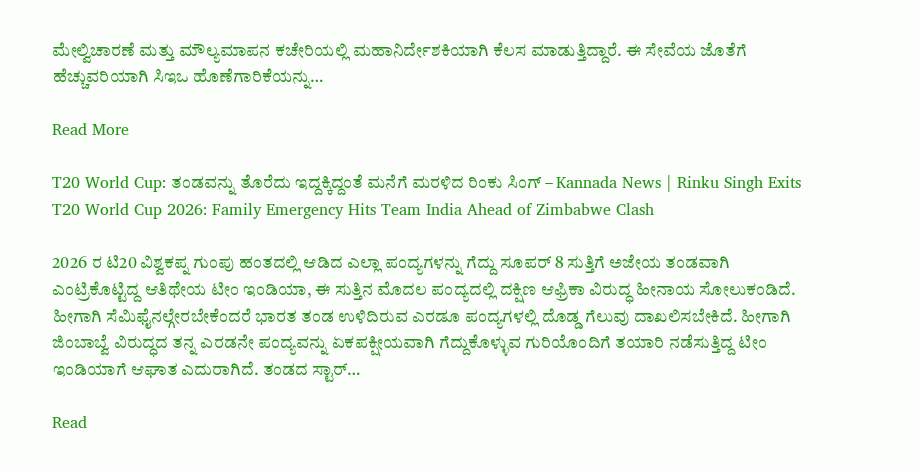ಮೇಲ್ವಿಚಾರಣೆ ಮತ್ತು ಮೌಲ್ಯಮಾಪನ ಕಚೇರಿಯಲ್ಲಿ ಮಹಾನಿರ್ದೇಶಕಿಯಾಗಿ ಕೆಲಸ ಮಾಡುತ್ತಿದ್ದಾರೆ. ಈ ಸೇವೆಯ ಜೊತೆಗೆ ಹೆಚ್ಚುವರಿಯಾಗಿ ಸಿಇಒ ಹೊಣೆಗಾರಿಕೆಯನ್ನು…

Read More

T20 World Cup: ತಂಡವನ್ನು ತೊರೆದು ಇದ್ದಕ್ಕಿದ್ದಂತೆ ಮನೆಗೆ ಮರಳಿದ ರಿಂಕು ಸಿಂಗ್ – Kannada News | Rinku Singh Exits T20 World Cup 2026: Family Emergency Hits Team India Ahead of Zimbabwe Clash

2026 ರ ಟಿ20 ವಿಶ್ವಕಪ್ನ ಗುಂಪು ಹಂತದಲ್ಲಿ ಆಡಿದ ಎಲ್ಲಾ ಪಂದ್ಯಗಳನ್ನು ಗೆದ್ದು ಸೂಪರ್ 8 ಸುತ್ತಿಗೆ ಅಜೇಯ ತಂಡವಾಗಿ ಎಂಟ್ರಿಕೊಟ್ಟಿದ್ದ ಆತಿಥೇಯ ಟೀಂ ಇಂಡಿಯಾ, ಈ ಸುತ್ತಿನ ಮೊದಲ ಪಂದ್ಯದಲ್ಲಿ ದಕ್ಷಿಣ ಆಫ್ರಿಕಾ ವಿರುದ್ಧ ಹೀನಾಯ ಸೋಲುಕಂಡಿದೆ. ಹೀಗಾಗಿ ಸೆಮಿಫೈನಲ್ಗೇರಬೇಕೆಂದರೆ ಭಾರತ ತಂಡ ಉಳಿದಿರುವ ಎರಡೂ ಪಂದ್ಯಗಳಲ್ಲಿ ದೊಡ್ಡ ಗೆಲುವು ದಾಖಲಿಸಬೇಕಿದೆ. ಹೀಗಾಗಿ ಜಿಂಬಾಬ್ವೆ ವಿರುದ್ಧದ ತನ್ನ ಎರಡನೇ ಪಂದ್ಯವನ್ನು ಏಕಪಕ್ಷೀಯವಾಗಿ ಗೆದ್ದುಕೊಳ್ಳುವ ಗುರಿಯೊಂದಿಗೆ ತಯಾರಿ ನಡೆಸುತ್ತಿದ್ದ ಟೀಂ ಇಂಡಿಯಾಗೆ ಆಘಾತ ಎದುರಾಗಿದೆ. ತಂಡದ ಸ್ಟಾರ್…

Read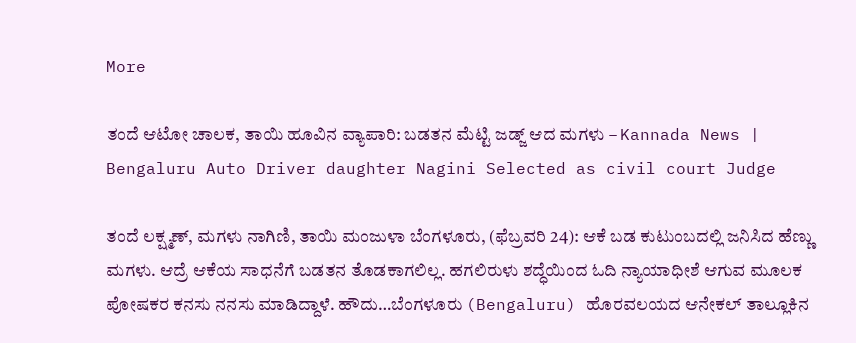More

ತಂದೆ ಆಟೋ ಚಾಲಕ, ತಾಯಿ ಹೂವಿನ ವ್ಯಾಪಾರಿ: ಬಡತನ ಮೆಟ್ಟಿ ಜಡ್ಜ್ ಆದ ಮಗಳು – Kannada News | Bengaluru Auto Driver daughter Nagini Selected as civil court Judge

ತಂದೆ ಲಕ್ಷ್ಮಣ್, ಮಗಳು ನಾಗಿಣಿ, ತಾಯಿ ಮಂಜುಳಾ ಬೆಂಗಳೂರು, (ಫೆಬ್ರವರಿ 24): ಆಕೆ ಬಡ ಕುಟುಂಬದಲ್ಲಿ ಜನಿಸಿದ ಹೆಣ್ಣು ಮಗಳು. ಆದ್ರೆ ಆಕೆಯ ಸಾಧನೆಗೆ ಬಡತನ ತೊಡಕಾಗಲಿಲ್ಲ. ಹಗಲಿರುಳು ಶದ್ಧೆಯಿಂದ ಓದಿ ನ್ಯಾಯಾಧೀಶೆ ಆಗುವ ಮೂಲಕ ಪೋಷಕರ ಕನಸು ನನಸು ಮಾಡಿದ್ದಾಳೆ. ಹೌದು…ಬೆಂಗಳೂರು (Bengaluru) ಹೊರವಲಯದ ಆನೇಕಲ್ ತಾಲ್ಲೂಕಿನ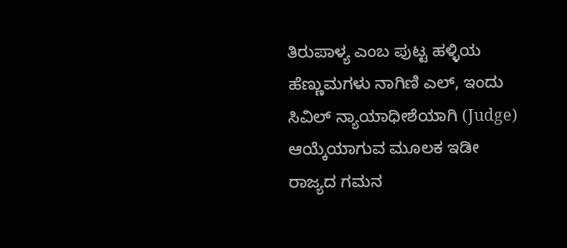ತಿರುಪಾಳ್ಯ ಎಂಬ ಪುಟ್ಟ ಹಳ್ಳಿಯ ಹೆಣ್ಣುಮಗಳು ನಾಗಿಣಿ ಎಲ್, ಇಂದು ಸಿವಿಲ್ ನ್ಯಾಯಾಧೀಶೆಯಾಗಿ (Judge) ಆಯ್ಕೆಯಾಗುವ ಮೂಲಕ ಇಡೀ ರಾಜ್ಯದ ಗಮನ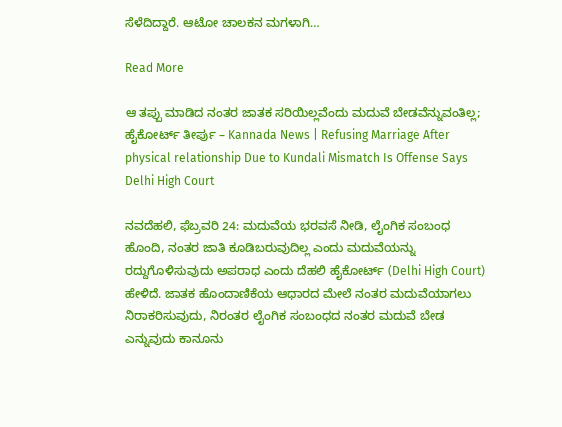ಸೆಳೆದಿದ್ದಾರೆ. ಆಟೋ ಚಾಲಕನ ಮಗಳಾಗಿ…

Read More

ಆ ತಪ್ಪು ಮಾಡಿದ ನಂತರ ಜಾತಕ ಸರಿಯಿಲ್ಲವೆಂದು ಮದುವೆ ಬೇಡವೆನ್ನುವಂತಿಲ್ಲ; ಹೈಕೋರ್ಟ್ ತೀರ್ಪು – Kannada News | Refusing Marriage After physical relationship Due to Kundali Mismatch Is Offense Says Delhi High Court

ನವದೆಹಲಿ, ಫೆಬ್ರವರಿ 24: ಮದುವೆಯ ಭರವಸೆ ನೀಡಿ, ಲೈಂಗಿಕ ಸಂಬಂಧ ಹೊಂದಿ, ನಂತರ ಜಾತಿ ಕೂಡಿಬರುವುದಿಲ್ಲ ಎಂದು ಮದುವೆಯನ್ನು ರದ್ದುಗೊಳಿಸುವುದು ಅಪರಾಧ ಎಂದು ದೆಹಲಿ ಹೈಕೋರ್ಟ್ (Delhi High Court) ಹೇಳಿದೆ. ಜಾತಕ ಹೊಂದಾಣಿಕೆಯ ಆಧಾರದ ಮೇಲೆ ನಂತರ ಮದುವೆಯಾಗಲು ನಿರಾಕರಿಸುವುದು, ನಿರಂತರ ಲೈಂಗಿಕ ಸಂಬಂಧದ ನಂತರ ಮದುವೆ ಬೇಡ ಎನ್ನುವುದು ಕಾನೂನು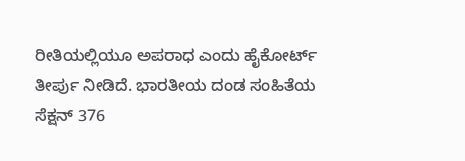ರೀತಿಯಲ್ಲಿಯೂ ಅಪರಾಧ ಎಂದು ಹೈಕೋರ್ಟ್ ತೀರ್ಪು ನೀಡಿದೆ. ಭಾರತೀಯ ದಂಡ ಸಂಹಿತೆಯ ಸೆಕ್ಷನ್ 376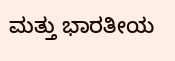ಮತ್ತು ಭಾರತೀಯ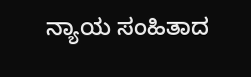ನ್ಯಾಯ ಸಂಹಿತಾದ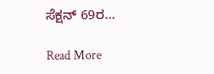ಸೆಕ್ಷನ್ 69ರ…

Read More